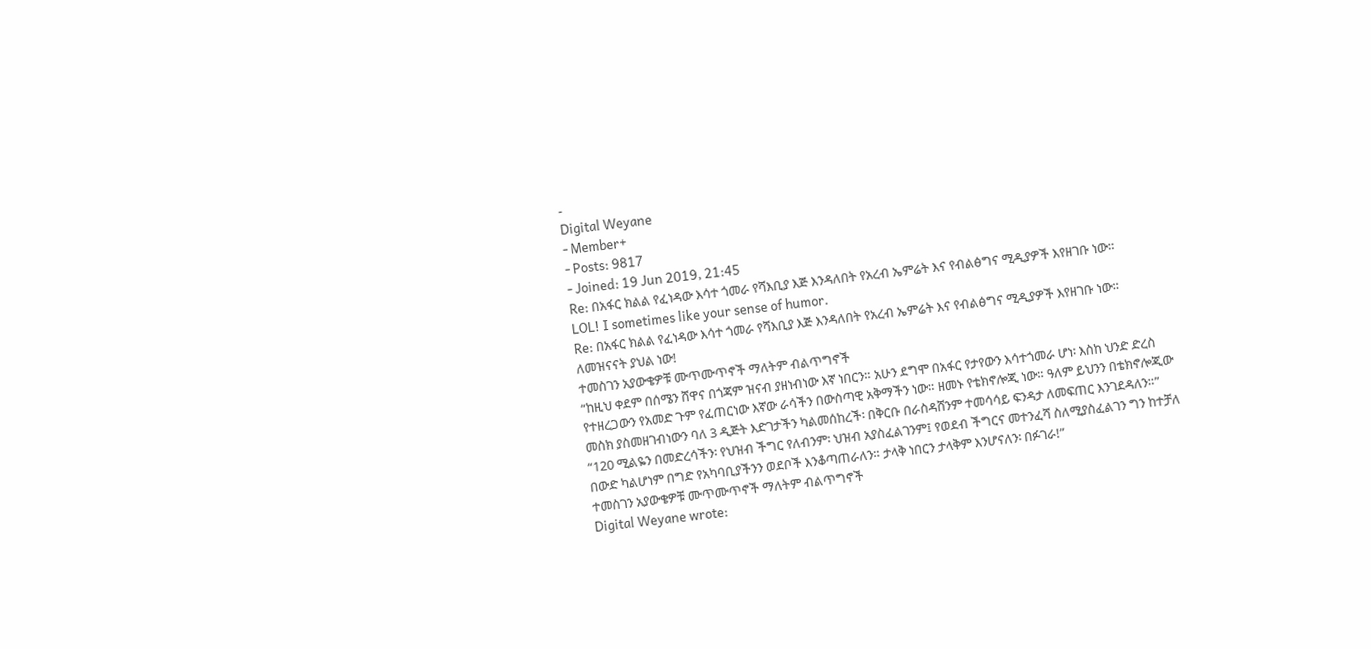-
Digital Weyane
- Member+
- Posts: 9817
- Joined: 19 Jun 2019, 21:45
Re: በአፋር ክልል የፈነዳው እሳተ ጎመራ የሻእቢያ እጅ እንዳለበት የአረብ ኤምሬት እና የብልፅግና ሚዲያዎች እየዘገቡ ነው።
LOL! I sometimes like your sense of humor.
Re: በአፋር ክልል የፈነዳው እሳተ ጎመራ የሻእቢያ እጅ እንዳለበት የአረብ ኤምሬት እና የብልፅግና ሚዲያዎች እየዘገቡ ነው።
ለመዝናናት ያህል ነው!
ተመስገን አያውቄዎቹ ሙጥሙጥኖች ማለትም ብልጥግኖች
“ከዚህ ቀደም በሰሜን ሸዋና በጎጃም ዝናብ ያዘነብነው እኛ ነበርን። አሁን ደግሞ በአፋር የታየውን እሳተጎመራ ሆነ፡ እስከ ህንድ ድረስ የተዘረጋውን የአመድ ጉም የፈጠርነው እኛው ራሳችን በውስጣዊ አቅማችን ነው። ዘመኑ የቴክኖሎጂ ነው። ዓለም ይህንን በቴክኖሎጂው መስክ ያስመዘገብነውን ባለ 3 ዲጅት እድገታችን ካልመሰከረች፡ በቅርቡ በራስዳሸንም ተመሳሳይ ፍንዳታ ለመፍጠር እንገደዳለን።”
“120 ሚልዬን በመድረሳችን፡ የህዝብ ችግር የለብንም፡ ህዝብ አያስፈልገንም፤ የወደብ ችግርና መተንፈሻ ስለሚያስፈልገን ግን ከተቻለ በውድ ካልሆነም በግድ የአካባቢያችንን ወደቦች እንቆጣጠራለን። ታላቅ ነበርን ታላቅም እንሆናለን፡ በፉገራ!”
ተመስገን አያውቄዎቹ ሙጥሙጥኖች ማለትም ብልጥግኖች
Digital Weyane wrote: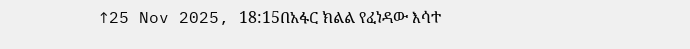↑25 Nov 2025, 18:15በአፋር ክልል የፈነዳው እሳተ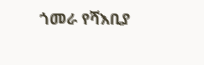ጎመራ የሻእቢያ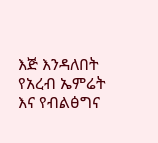እጅ እንዳለበት የአረብ ኤምሬት እና የብልፅግና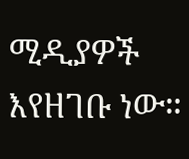ሚዲያዎች እየዘገቡ ነው።